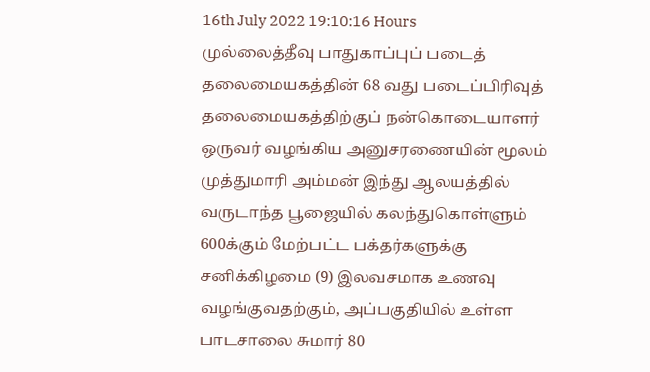16th July 2022 19:10:16 Hours
முல்லைத்தீவு பாதுகாப்புப் படைத் தலைமையகத்தின் 68 வது படைப்பிரிவுத் தலைமையகத்திற்குப் நன்கொடையாளர் ஒருவர் வழங்கிய அனுசரணையின் மூலம் முத்துமாரி அம்மன் இந்து ஆலயத்தில் வருடாந்த பூஜையில் கலந்துகொள்ளும் 600க்கும் மேற்பட்ட பக்தர்களுக்கு சனிக்கிழமை (9) இலவசமாக உணவு வழங்குவதற்கும், அப்பகுதியில் உள்ள பாடசாலை சுமார் 80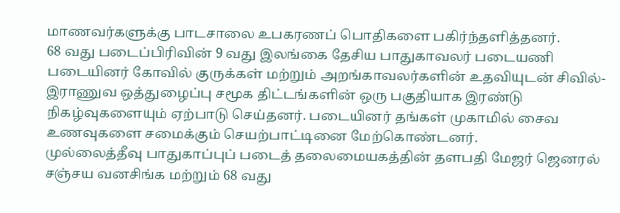மாணவர்களுக்கு பாடசாலை உபகரணப் பொதிகளை பகிர்ந்தளித்தனர்.
68 வது படைப்பிரிவின் 9 வது இலங்கை தேசிய பாதுகாவலர் படையணி படையினர் கோவில் குருக்கள் மற்றும் அறங்காவலர்களின் உதவியுடன் சிவில்-இராணுவ ஒத்துழைப்பு சமூக திட்டங்களின் ஒரு பகுதியாக இரண்டு நிகழ்வுகளையும் ஏற்பாடு செய்தனர். படையினர் தங்கள் முகாமில் சைவ உணவுகளை சமைக்கும் செயற்பாட்டினை மேற்கொண்டனர்.
முல்லைத்தீவு பாதுகாப்புப் படைத் தலைமையகத்தின் தளபதி மேஜர் ஜெனரல் சஞ்சய வனசிங்க மற்றும் 68 வது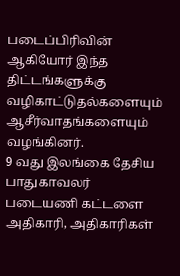படைப்பிரிவின் ஆகியோர் இந்த திட்டங்களுக்கு வழிகாட்டுதல்களையும் ஆசீர்வாதங்களையும் வழங்கினர்.
9 வது இலங்கை தேசிய பாதுகாவலர் படையணி கட்டளை அதிகாரி, அதிகாரிகள்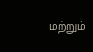மற்றும்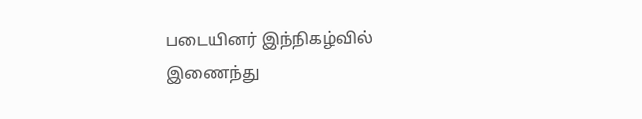படையினர் இந்நிகழ்வில் இணைந்து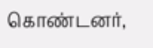கொண்டனர்,